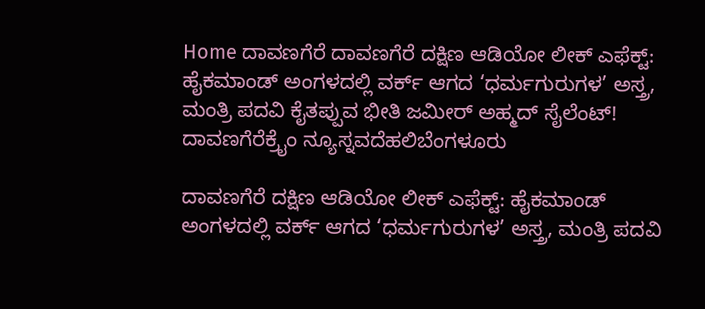Home ದಾವಣಗೆರೆ ದಾವಣಗೆರೆ ದಕ್ಷಿಣ ಆಡಿಯೋ ಲೀಕ್ ಎಫೆಕ್ಟ್: ಹೈಕಮಾಂಡ್ ಅಂಗಳದಲ್ಲಿ ವರ್ಕ್ ಆಗದ ‘ಧರ್ಮಗುರುಗಳ’ ಅಸ್ತ್ರ, ಮಂತ್ರಿ ಪದವಿ ಕೈತಪ್ಪುವ ಭೀತಿ ಜಮೀರ್ ಅಹ್ಮದ್ ಸೈಲೆಂಟ್!
ದಾವಣಗೆರೆಕ್ರೈಂ ನ್ಯೂಸ್ನವದೆಹಲಿಬೆಂಗಳೂರು

ದಾವಣಗೆರೆ ದಕ್ಷಿಣ ಆಡಿಯೋ ಲೀಕ್ ಎಫೆಕ್ಟ್: ಹೈಕಮಾಂಡ್ ಅಂಗಳದಲ್ಲಿ ವರ್ಕ್ ಆಗದ ‘ಧರ್ಮಗುರುಗಳ’ ಅಸ್ತ್ರ, ಮಂತ್ರಿ ಪದವಿ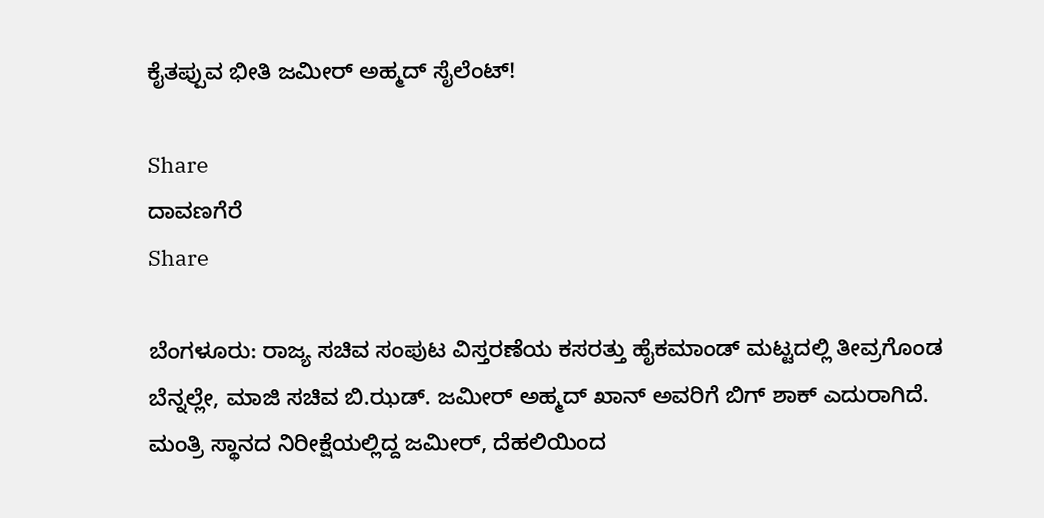ಕೈತಪ್ಪುವ ಭೀತಿ ಜಮೀರ್ ಅಹ್ಮದ್ ಸೈಲೆಂಟ್!

Share
ದಾವಣಗೆರೆ
Share

ಬೆಂಗಳೂರು: ರಾಜ್ಯ ಸಚಿವ ಸಂಪುಟ ವಿಸ್ತರಣೆಯ ಕಸರತ್ತು ಹೈಕಮಾಂಡ್ ಮಟ್ಟದಲ್ಲಿ ತೀವ್ರಗೊಂಡ ಬೆನ್ನಲ್ಲೇ, ಮಾಜಿ ಸಚಿವ ಬಿ.ಝಡ್. ಜಮೀರ್ ಅಹ್ಮದ್ ಖಾನ್ ಅವರಿಗೆ ಬಿಗ್ ಶಾಕ್ ಎದುರಾಗಿದೆ. ಮಂತ್ರಿ ಸ್ಥಾನದ ನಿರೀಕ್ಷೆಯಲ್ಲಿದ್ದ ಜಮೀರ್, ದೆಹಲಿಯಿಂದ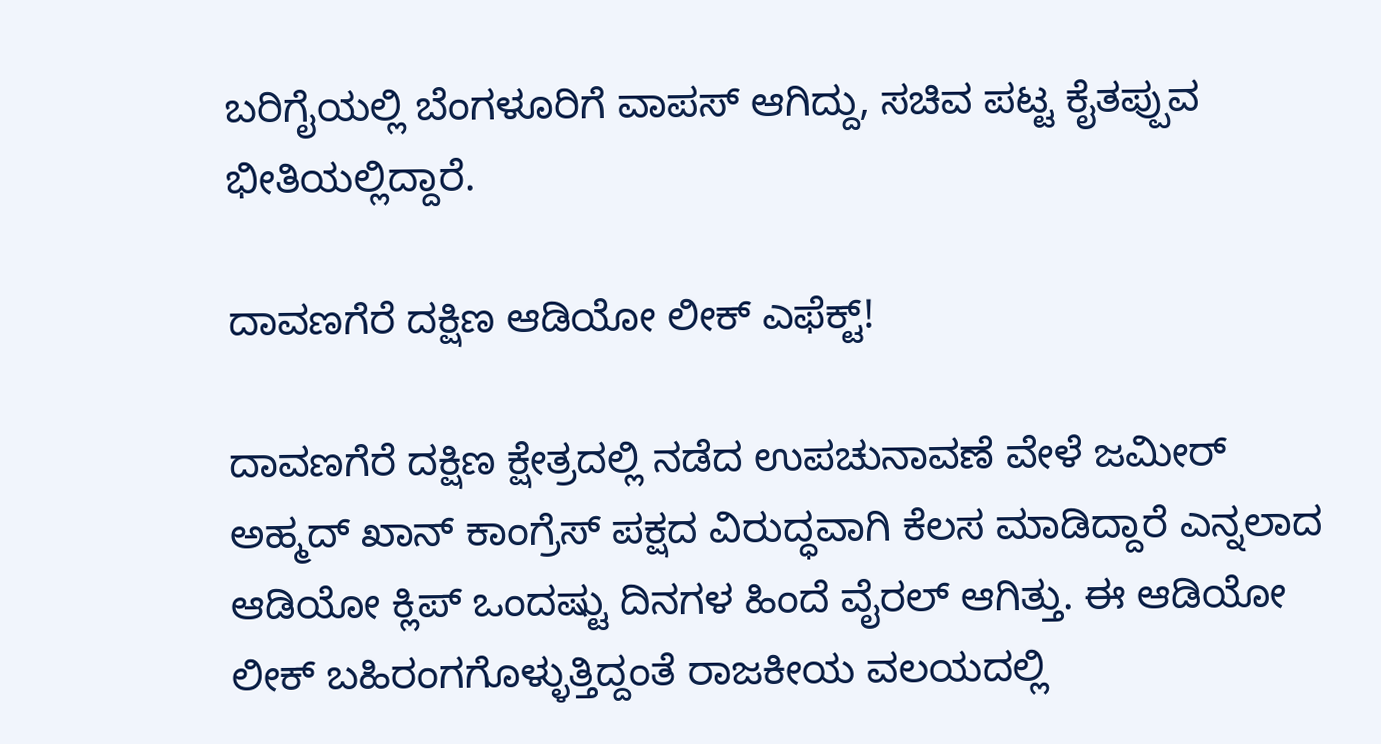ಬರಿಗೈಯಲ್ಲಿ ಬೆಂಗಳೂರಿಗೆ ವಾಪಸ್ ಆಗಿದ್ದು, ಸಚಿವ ಪಟ್ಟ ಕೈತಪ್ಪುವ ಭೀತಿಯಲ್ಲಿದ್ದಾರೆ.

ದಾವಣಗೆರೆ ದಕ್ಷಿಣ ಆಡಿಯೋ ಲೀಕ್ ಎಫೆಕ್ಟ್!

ದಾವಣಗೆರೆ ದಕ್ಷಿಣ ಕ್ಷೇತ್ರದಲ್ಲಿ ನಡೆದ ಉಪಚುನಾವಣೆ ವೇಳೆ ಜಮೀರ್ ಅಹ್ಮದ್ ಖಾನ್ ಕಾಂಗ್ರೆಸ್ ಪಕ್ಷದ ವಿರುದ್ಧವಾಗಿ ಕೆಲಸ ಮಾಡಿದ್ದಾರೆ ಎನ್ನಲಾದ ಆಡಿಯೋ ಕ್ಲಿಪ್‌ ಒಂದಷ್ಟು ದಿನಗಳ ಹಿಂದೆ ವೈರಲ್ ಆಗಿತ್ತು. ಈ ಆಡಿಯೋ ಲೀಕ್ ಬಹಿರಂಗಗೊಳ್ಳುತ್ತಿದ್ದಂತೆ ರಾಜಕೀಯ ವಲಯದಲ್ಲಿ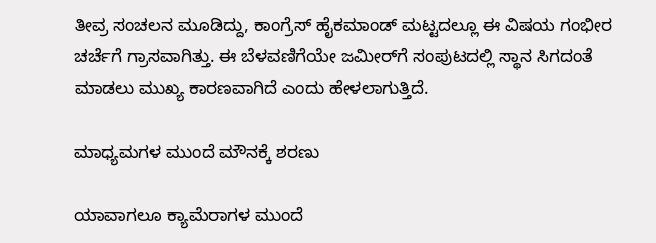ತೀವ್ರ ಸಂಚಲನ ಮೂಡಿದ್ದು, ಕಾಂಗ್ರೆಸ್ ಹೈಕಮಾಂಡ್ ಮಟ್ಟದಲ್ಲೂ ಈ ವಿಷಯ ಗಂಭೀರ ಚರ್ಚೆಗೆ ಗ್ರಾಸವಾಗಿತ್ತು. ಈ ಬೆಳವಣಿಗೆಯೇ ಜಮೀರ್‌ಗೆ ಸಂಪುಟದಲ್ಲಿ ಸ್ಥಾನ ಸಿಗದಂತೆ ಮಾಡಲು ಮುಖ್ಯ ಕಾರಣವಾಗಿದೆ ಎಂದು ಹೇಳಲಾಗುತ್ತಿದೆ.

ಮಾಧ್ಯಮಗಳ ಮುಂದೆ ಮೌನಕ್ಕೆ ಶರಣು

ಯಾವಾಗಲೂ ಕ್ಯಾಮೆರಾಗಳ ಮುಂದೆ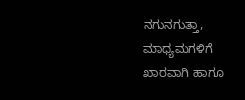ನಗುನಗುತ್ತಾ, ಮಾಧ್ಯಮಗಳಿಗೆ ಖಾರವಾಗಿ ಹಾಗೂ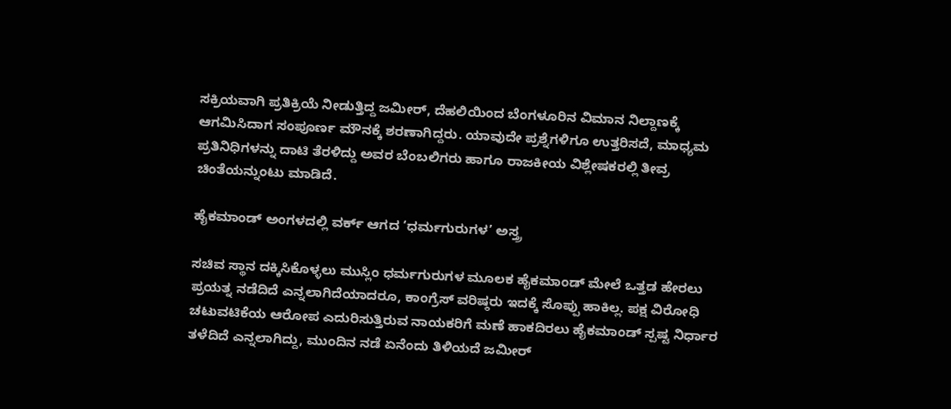ಸಕ್ರಿಯವಾಗಿ ಪ್ರತಿಕ್ರಿಯೆ ನೀಡುತ್ತಿದ್ದ ಜಮೀರ್, ದೆಹಲಿಯಿಂದ ಬೆಂಗಳೂರಿನ ವಿಮಾನ ನಿಲ್ದಾಣಕ್ಕೆ ಆಗಮಿಸಿದಾಗ ಸಂಪೂರ್ಣ ಮೌನಕ್ಕೆ ಶರಣಾಗಿದ್ದರು. ಯಾವುದೇ ಪ್ರಶ್ನೆಗಳಿಗೂ ಉತ್ತರಿಸದೆ, ಮಾಧ್ಯಮ ಪ್ರತಿನಿಧಿಗಳನ್ನು ದಾಟಿ ತೆರಳಿದ್ದು ಅವರ ಬೆಂಬಲಿಗರು ಹಾಗೂ ರಾಜಕೀಯ ವಿಶ್ಲೇಷಕರಲ್ಲಿ ತೀವ್ರ ಚಿಂತೆಯನ್ನುಂಟು ಮಾಡಿದೆ.

ಹೈಕಮಾಂಡ್ ಅಂಗಳದಲ್ಲಿ ವರ್ಕ್ ಆಗದ ‘ಧರ್ಮಗುರುಗಳ’ ಅಸ್ತ್ರ

ಸಚಿವ ಸ್ಥಾನ ದಕ್ಕಿಸಿಕೊಳ್ಳಲು ಮುಸ್ಲಿಂ ಧರ್ಮಗುರುಗಳ ಮೂಲಕ ಹೈಕಮಾಂಡ್ ಮೇಲೆ ಒತ್ತಡ ಹೇರಲು ಪ್ರಯತ್ನ ನಡೆದಿದೆ ಎನ್ನಲಾಗಿದೆಯಾದರೂ, ಕಾಂಗ್ರೆಸ್ ವರಿಷ್ಠರು ಇದಕ್ಕೆ ಸೊಪ್ಪು ಹಾಕಿಲ್ಲ. ಪಕ್ಷ ವಿರೋಧಿ ಚಟುವಟಿಕೆಯ ಆರೋಪ ಎದುರಿಸುತ್ತಿರುವ ನಾಯಕರಿಗೆ ಮಣೆ ಹಾಕದಿರಲು ಹೈಕಮಾಂಡ್ ಸ್ಪಷ್ಟ ನಿರ್ಧಾರ ತಳೆದಿದೆ ಎನ್ನಲಾಗಿದ್ದು, ಮುಂದಿನ ನಡೆ ಏನೆಂದು ತಿಳಿಯದೆ ಜಮೀರ್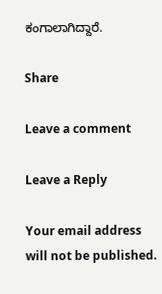ಕಂಗಾಲಾಗಿದ್ದಾರೆ.

Share

Leave a comment

Leave a Reply

Your email address will not be published.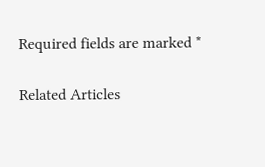Required fields are marked *

Related Articles